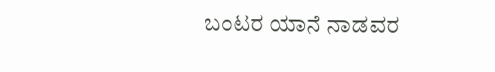ಬಂಟರ ಯಾನೆ ನಾಡವರ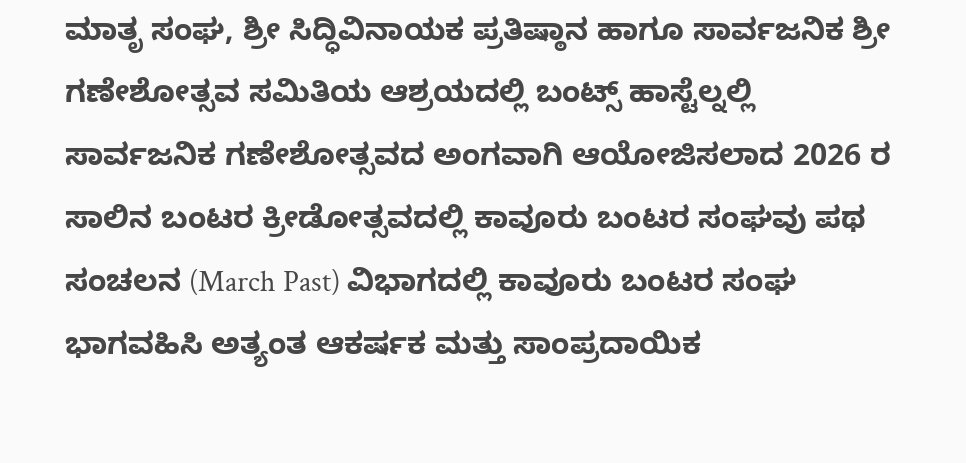ಮಾತೃ ಸಂಘ, ಶ್ರೀ ಸಿದ್ಧಿವಿನಾಯಕ ಪ್ರತಿಷ್ಠಾನ ಹಾಗೂ ಸಾರ್ವಜನಿಕ ಶ್ರೀ ಗಣೇಶೋತ್ಸವ ಸಮಿತಿಯ ಆಶ್ರಯದಲ್ಲಿ ಬಂಟ್ಸ್ ಹಾಸ್ಟೆಲ್ನಲ್ಲಿ ಸಾರ್ವಜನಿಕ ಗಣೇಶೋತ್ಸವದ ಅಂಗವಾಗಿ ಆಯೋಜಿಸಲಾದ 2026 ರ ಸಾಲಿನ ಬಂಟರ ಕ್ರೀಡೋತ್ಸವದಲ್ಲಿ ಕಾವೂರು ಬಂಟರ ಸಂಘವು ಪಥ ಸಂಚಲನ (March Past) ವಿಭಾಗದಲ್ಲಿ ಕಾವೂರು ಬಂಟರ ಸಂಘ ಭಾಗವಹಿಸಿ ಅತ್ಯಂತ ಆಕರ್ಷಕ ಮತ್ತು ಸಾಂಪ್ರದಾಯಿಕ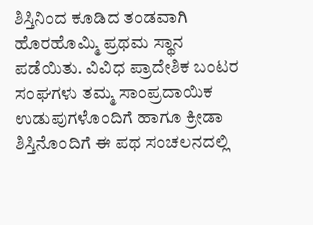ಶಿಸ್ತಿನಿಂದ ಕೂಡಿದ ತಂಡವಾಗಿ ಹೊರಹೊಮ್ಮಿ ಪ್ರಥಮ ಸ್ಥಾನ ಪಡೆಯಿತು. ವಿವಿಧ ಪ್ರಾದೇಶಿಕ ಬಂಟರ ಸಂಘಗಳು ತಮ್ಮ ಸಾಂಪ್ರದಾಯಿಕ ಉಡುಪುಗಳೊಂದಿಗೆ ಹಾಗೂ ಕ್ರೀಡಾ ಶಿಸ್ತಿನೊಂದಿಗೆ ಈ ಪಥ ಸಂಚಲನದಲ್ಲಿ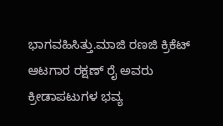ಭಾಗವಹಿಸಿತ್ತು.ಮಾಜಿ ರಣಜಿ ಕ್ರಿಕೆಟ್ ಆಟಗಾರ ರಕ್ಷಣ್ ರೈ ಅವರು ಕ್ರೀಡಾಪಟುಗಳ ಭವ್ಯ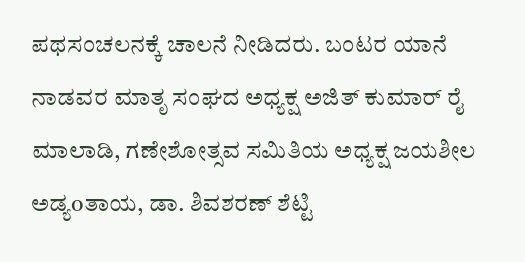ಪಥಸಂಚಲನಕ್ಕೆ ಚಾಲನೆ ನೀಡಿದರು. ಬಂಟರ ಯಾನೆ ನಾಡವರ ಮಾತೃ ಸಂಘದ ಅಧ್ಯಕ್ಷ ಅಜಿತ್ ಕುಮಾರ್ ರೈ ಮಾಲಾಡಿ, ಗಣೇಶೋತ್ಸವ ಸಮಿತಿಯ ಅಧ್ಯಕ್ಷ ಜಯಶೀಲ ಅಡ್ಯoತಾಯ, ಡಾ. ಶಿವಶರಣ್ ಶೆಟ್ಟಿ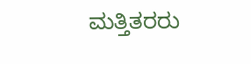ಮತ್ತಿತರರು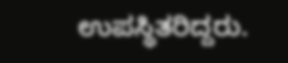ಉಪಸ್ಥಿತರಿದ್ದರು.